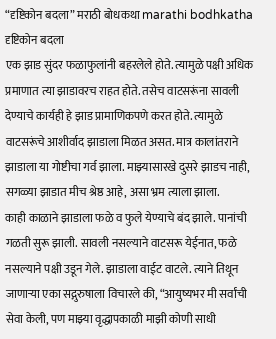“दृष्टिकोन बदला” मराठी बोधकथा marathi bodhkatha
दृष्टिकोन बदला
एक झाड सुंदर फळाफुलांनी बहरलेले होते. त्यामुळे पक्षी अधिक प्रमाणात त्या झाडावरच राहत होते. तसेच वाटसरूंना सावली देण्याचे कार्यही हे झाड प्रामाणिकपणे करत होते. त्यामुळे वाटसरूंचे आशीर्वाद झाडाला मिळत असत. मात्र कालांतराने झाडाला या गोष्टीचा गर्व झाला. माझ्यासारखे दुसरे झाडच नाही, सगळ्या झाडात मीच श्रेष्ठ आहे, असा भ्रम त्याला झाला.
काही काळाने झाडाला फळे व फुले येण्याचे बंद झाले. पानांची गळती सुरू झाली. सावली नसल्याने वाटसरू येईनात, फळे नसल्याने पक्षी उडून गेले. झाडाला वाईट वाटले. त्याने तिथून जाणाऱ्या एका सद्गुरुषाला विचारले की, “आयुष्यभर मी सर्वांची सेवा केली, पण माझ्या वृद्धापकाळी माझी कोणी साधी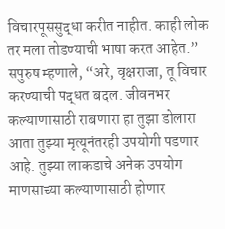विचारपूससुद्धा करीत नाहीत. काही लोक तर मला तोडण्याची भाषा करत आहेत.”
सपुरुष म्हणाले, “अरे, वृक्षराजा, तू विचार करण्याची पद्धत बदल. जीवनभर कल्याणासाठी राबणारा हा तुझा डोलारा आता तुझ्या मृत्यूनंतरही उपयोगी पडणार आहे. तुझ्या लाकडाचे अनेक उपयोग माणसाच्या कल्याणासाठी होणार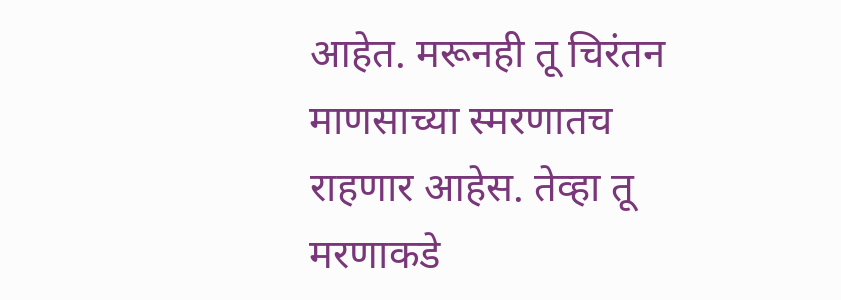आहेत. मरूनही तू चिरंतन माणसाच्या स्मरणातच राहणार आहेस. तेव्हा तू मरणाकडे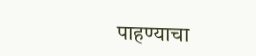पाहण्याचा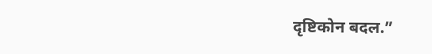दृष्टिकोन बदल.”